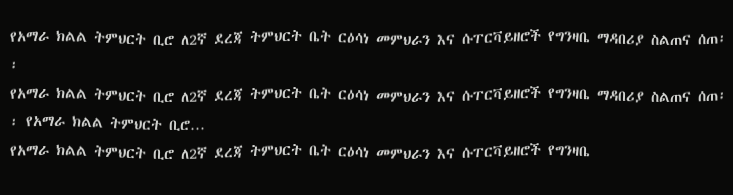የአማራ ክልል ትምህርት ቢሮ ለ2ኛ ደረጃ ትምህርት ቤት ርዕሳነ መምህራን እና ሱፐርቫይዘሮች የግንዛቤ ማዳበሪያ ስልጠና ሰጠ፡፡
የአማራ ክልል ትምህርት ቢሮ ለ2ኛ ደረጃ ትምህርት ቤት ርዕሳነ መምህራን እና ሱፐርቫይዘሮች የግንዛቤ ማዳበሪያ ስልጠና ሰጠ፡፡ የአማራ ክልል ትምህርት ቢሮ…
የአማራ ክልል ትምህርት ቢሮ ለ2ኛ ደረጃ ትምህርት ቤት ርዕሳነ መምህራን እና ሱፐርቫይዘሮች የግንዛቤ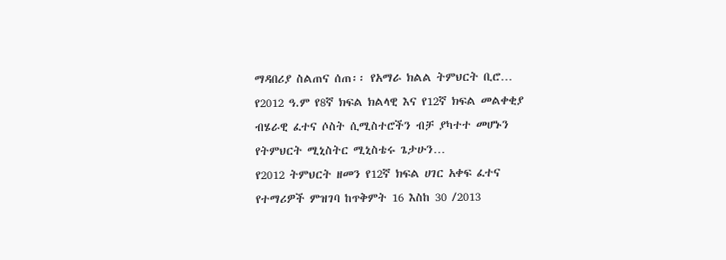ማዳበሪያ ስልጠና ሰጠ፡፡ የአማራ ክልል ትምህርት ቢሮ…
የ2012 ዓ.ም የ8ኛ ክፍል ክልላዊ እና የ12ኛ ክፍል መልቀቂያ ብሄራዊ ፈተና ሶስት ሲሚስተሮችን ብቻ ያካተተ መሆኑን የትምህርት ሚኒስትር ሚኒስቴሩ ጌታሁን…
የ2012 ትምህርት ዘመን የ12ኛ ክፍል ሀገር አቀፍ ፈተና የተማሪዎች ምዝገባ ከጥቅምት 16 እስከ 30 /2013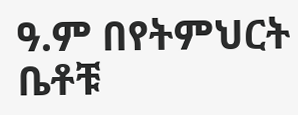ዓ.ም በየትምህርት ቤቶቹ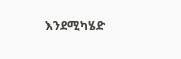እንደሚካሄድ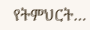የትምህርት…